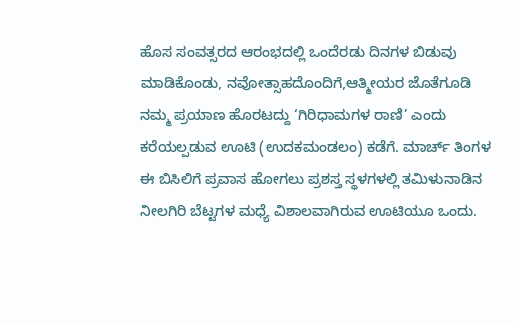ಹೊಸ ಸಂವತ್ಸರದ ಆರಂಭದಲ್ಲಿ ಒಂದೆರಡು ದಿನಗಳ ಬಿಡುವು ಮಾಡಿಕೊಂಡು, ನವೋತ್ಸಾಹದೊಂದಿಗೆ,ಆತ್ಮೀಯರ ಜೊತೆಗೂಡಿ ನಮ್ಮ ಪ್ರಯಾಣ ಹೊರಟದ್ದು ‘ಗಿರಿಧಾಮಗಳ ರಾಣಿ’ ಎಂದು ಕರೆಯಲ್ಪಡುವ ಊಟಿ (ಉದಕಮಂಡಲಂ) ಕಡೆಗೆ. ಮಾರ್ಚ್ ತಿಂಗಳ ಈ ಬಿಸಿಲಿಗೆ ಪ್ರವಾಸ ಹೋಗಲು ಪ್ರಶಸ್ತ ಸ್ಥಳಗಳಲ್ಲಿ ತಮಿಳುನಾಡಿನ ನೀಲಗಿರಿ ಬೆಟ್ಟಗಳ ಮಧ್ಯೆ ವಿಶಾಲವಾಗಿರುವ ಊಟಿಯೂ ಒಂದು.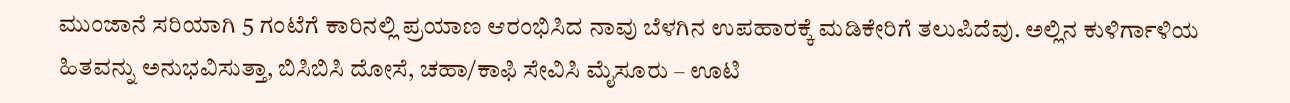ಮುಂಜಾನೆ ಸರಿಯಾಗಿ 5 ಗಂಟೆಗೆ ಕಾರಿನಲ್ಲಿ ಪ್ರಯಾಣ ಆರಂಭಿಸಿದ ನಾವು ಬೆಳಗಿನ ಉಪಹಾರಕ್ಕೆ ಮಡಿಕೇರಿಗೆ ತಲುಪಿದೆವು. ಅಲ್ಲಿನ ಕುಳಿರ್ಗಾಳಿಯ ಹಿತವನ್ನು ಅನುಭವಿಸುತ್ತಾ, ಬಿಸಿಬಿಸಿ ದೋಸೆ, ಚಹಾ/ಕಾಫಿ ಸೇವಿಸಿ ಮೈಸೂರು – ಊಟಿ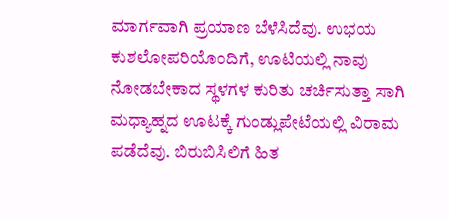ಮಾರ್ಗವಾಗಿ ಪ್ರಯಾಣ ಬೆಳೆಸಿದೆವು. ಉಭಯ ಕುಶಲೋಪರಿಯೊಂದಿಗೆ, ಊಟಿಯಲ್ಲಿ ನಾವು ನೋಡಬೇಕಾದ ಸ್ಥಳಗಳ ಕುರಿತು ಚರ್ಚಿಸುತ್ತಾ ಸಾಗಿ ಮಧ್ಯಾಹ್ನದ ಊಟಕ್ಕೆ ಗುಂಡ್ಲುಪೇಟೆಯಲ್ಲಿ ವಿರಾಮ ಪಡೆದೆವು. ಬಿರುಬಿಸಿಲಿಗೆ ಹಿತ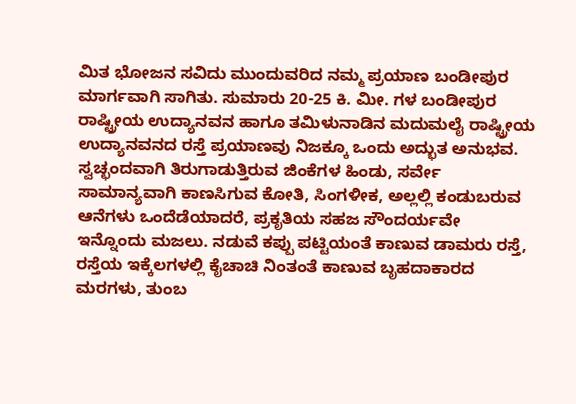ಮಿತ ಭೋಜನ ಸವಿದು ಮುಂದುವರಿದ ನಮ್ಮ ಪ್ರಯಾಣ ಬಂಡೀಪುರ ಮಾರ್ಗವಾಗಿ ಸಾಗಿತು. ಸುಮಾರು 20-25 ಕಿ. ಮೀ. ಗಳ ಬಂಡೀಪುರ ರಾಷ್ಟ್ರೀಯ ಉದ್ಯಾನವನ ಹಾಗೂ ತಮಿಳುನಾಡಿನ ಮದುಮಲೈ ರಾಷ್ಟ್ರೀಯ ಉದ್ಯಾನವನದ ರಸ್ತೆ ಪ್ರಯಾಣವು ನಿಜಕ್ಕೂ ಒಂದು ಅದ್ಭುತ ಅನುಭವ. ಸ್ವಚ್ಛಂದವಾಗಿ ತಿರುಗಾಡುತ್ತಿರುವ ಜಿಂಕೆಗಳ ಹಿಂಡು, ಸರ್ವೇ ಸಾಮಾನ್ಯವಾಗಿ ಕಾಣಸಿಗುವ ಕೋತಿ, ಸಿಂಗಳೀಕ, ಅಲ್ಲಲ್ಲಿ ಕಂಡುಬರುವ ಆನೆಗಳು ಒಂದೆಡೆಯಾದರೆ, ಪ್ರಕೃತಿಯ ಸಹಜ ಸೌಂದರ್ಯವೇ ಇನ್ನೊಂದು ಮಜಲು. ನಡುವೆ ಕಪ್ಪು ಪಟ್ಟಿಯಂತೆ ಕಾಣುವ ಡಾಮರು ರಸ್ತೆ, ರಸ್ತೆಯ ಇಕ್ಕೆಲಗಳಲ್ಲಿ ಕೈಚಾಚಿ ನಿಂತಂತೆ ಕಾಣುವ ಬೃಹದಾಕಾರದ ಮರಗಳು, ತುಂಬ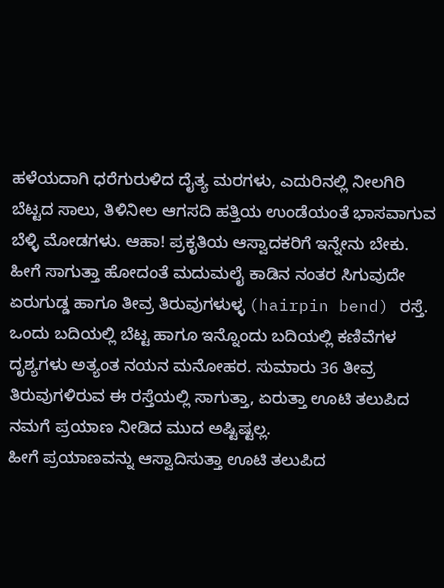ಹಳೆಯದಾಗಿ ಧರೆಗುರುಳಿದ ದೈತ್ಯ ಮರಗಳು, ಎದುರಿನಲ್ಲಿ ನೀಲಗಿರಿ ಬೆಟ್ಟದ ಸಾಲು, ತಿಳಿನೀಲ ಆಗಸದಿ ಹತ್ತಿಯ ಉಂಡೆಯಂತೆ ಭಾಸವಾಗುವ ಬೆಳ್ಳಿ ಮೋಡಗಳು. ಆಹಾ! ಪ್ರಕೃತಿಯ ಆಸ್ವಾದಕರಿಗೆ ಇನ್ನೇನು ಬೇಕು.
ಹೀಗೆ ಸಾಗುತ್ತಾ ಹೋದಂತೆ ಮದುಮಲೈ ಕಾಡಿನ ನಂತರ ಸಿಗುವುದೇ ಏರುಗುಡ್ಡ ಹಾಗೂ ತೀವ್ರ ತಿರುವುಗಳುಳ್ಳ (hairpin bend) ರಸ್ತೆ. ಒಂದು ಬದಿಯಲ್ಲಿ ಬೆಟ್ಟ ಹಾಗೂ ಇನ್ನೊಂದು ಬದಿಯಲ್ಲಿ ಕಣಿವೆಗಳ ದೃಶ್ಯಗಳು ಅತ್ಯಂತ ನಯನ ಮನೋಹರ. ಸುಮಾರು 36 ತೀವ್ರ ತಿರುವುಗಳಿರುವ ಈ ರಸ್ತೆಯಲ್ಲಿ ಸಾಗುತ್ತಾ, ಏರುತ್ತಾ ಊಟಿ ತಲುಪಿದ ನಮಗೆ ಪ್ರಯಾಣ ನೀಡಿದ ಮುದ ಅಷ್ಟಿಷ್ಟಲ್ಲ.
ಹೀಗೆ ಪ್ರಯಾಣವನ್ನು ಆಸ್ವಾದಿಸುತ್ತಾ ಊಟಿ ತಲುಪಿದ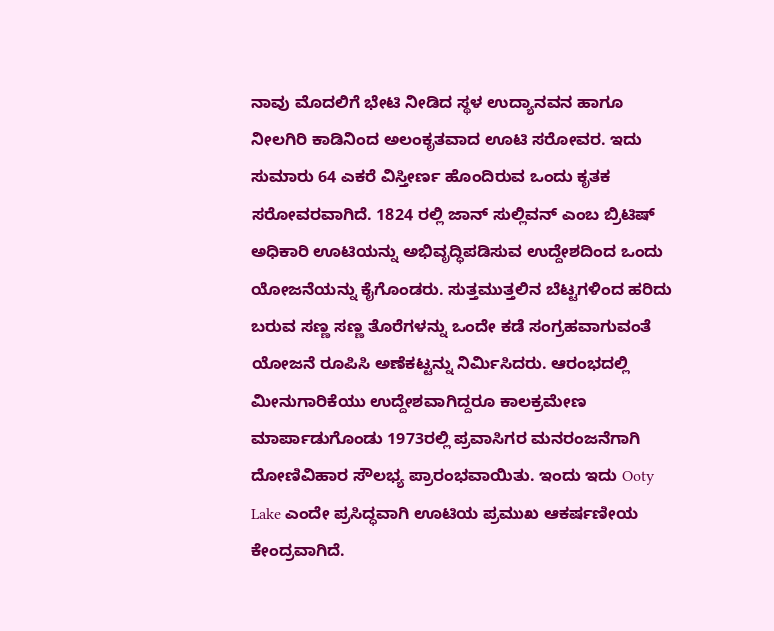ನಾವು ಮೊದಲಿಗೆ ಭೇಟಿ ನೀಡಿದ ಸ್ಥಳ ಉದ್ಯಾನವನ ಹಾಗೂ ನೀಲಗಿರಿ ಕಾಡಿನಿಂದ ಅಲಂಕೃತವಾದ ಊಟಿ ಸರೋವರ. ಇದು ಸುಮಾರು 64 ಎಕರೆ ವಿಸ್ತೀರ್ಣ ಹೊಂದಿರುವ ಒಂದು ಕೃತಕ ಸರೋವರವಾಗಿದೆ. 1824 ರಲ್ಲಿ ಜಾನ್ ಸುಲ್ಲಿವನ್ ಎಂಬ ಬ್ರಿಟಿಷ್ ಅಧಿಕಾರಿ ಊಟಿಯನ್ನು ಅಭಿವೃದ್ಧಿಪಡಿಸುವ ಉದ್ದೇಶದಿಂದ ಒಂದು ಯೋಜನೆಯನ್ನು ಕೈಗೊಂಡರು. ಸುತ್ತಮುತ್ತಲಿನ ಬೆಟ್ಟಗಳಿಂದ ಹರಿದು ಬರುವ ಸಣ್ಣ ಸಣ್ಣ ತೊರೆಗಳನ್ನು ಒಂದೇ ಕಡೆ ಸಂಗ್ರಹವಾಗುವಂತೆ ಯೋಜನೆ ರೂಪಿಸಿ ಅಣೆಕಟ್ಟನ್ನು ನಿರ್ಮಿಸಿದರು. ಆರಂಭದಲ್ಲಿ ಮೀನುಗಾರಿಕೆಯು ಉದ್ದೇಶವಾಗಿದ್ದರೂ ಕಾಲಕ್ರಮೇಣ ಮಾರ್ಪಾಡುಗೊಂಡು 1973ರಲ್ಲಿ ಪ್ರವಾಸಿಗರ ಮನರಂಜನೆಗಾಗಿ ದೋಣಿವಿಹಾರ ಸೌಲಭ್ಯ ಪ್ರಾರಂಭವಾಯಿತು. ಇಂದು ಇದು Ooty Lake ಎಂದೇ ಪ್ರಸಿದ್ಧವಾಗಿ ಊಟಿಯ ಪ್ರಮುಖ ಆಕರ್ಷಣೀಯ ಕೇಂದ್ರವಾಗಿದೆ.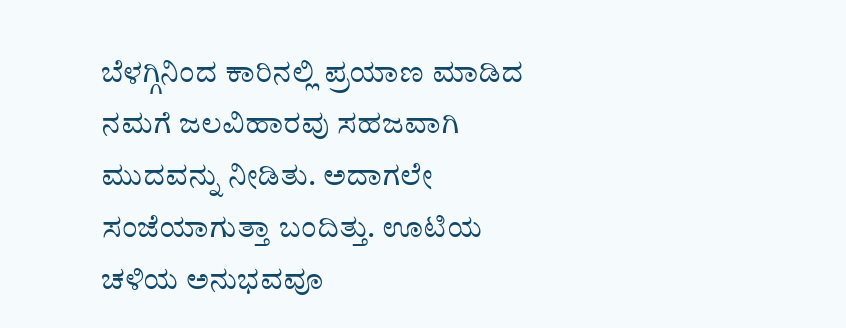ಬೆಳಗ್ಗಿನಿಂದ ಕಾರಿನಲ್ಲಿ ಪ್ರಯಾಣ ಮಾಡಿದ ನಮಗೆ ಜಲವಿಹಾರವು ಸಹಜವಾಗಿ ಮುದವನ್ನು ನೀಡಿತು. ಅದಾಗಲೇ ಸಂಜೆಯಾಗುತ್ತಾ ಬಂದಿತ್ತು. ಊಟಿಯ ಚಳಿಯ ಅನುಭವವೂ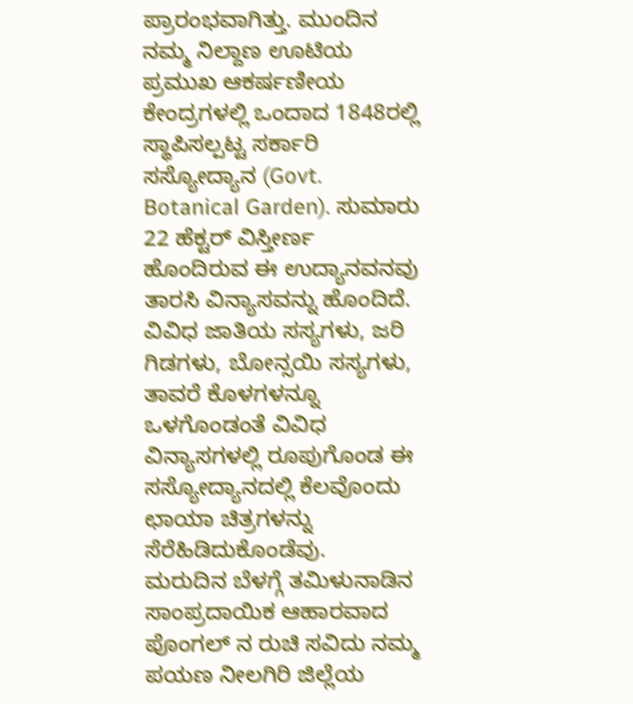ಪ್ರಾರಂಭವಾಗಿತ್ತು. ಮುಂದಿನ ನಮ್ಮ ನಿಲ್ದಾಣ ಊಟಿಯ ಪ್ರಮುಖ ಆಕರ್ಷಣೀಯ ಕೇಂದ್ರಗಳಲ್ಲಿ ಒಂದಾದ 1848ರಲ್ಲಿ ಸ್ಥಾಪಿಸಲ್ಪಟ್ಟ ಸರ್ಕಾರಿ ಸಸ್ಯೋದ್ಯಾನ (Govt. Botanical Garden). ಸುಮಾರು 22 ಹೆಕ್ಟರ್ ವಿಸ್ತೀರ್ಣ ಹೊಂದಿರುವ ಈ ಉದ್ಯಾನವನವು ತಾರಸಿ ವಿನ್ಯಾಸವನ್ನು ಹೊಂದಿದೆ. ವಿವಿಧ ಜಾತಿಯ ಸಸ್ಯಗಳು, ಜರಿ ಗಿಡಗಳು, ಬೋನ್ಸಯಿ ಸಸ್ಯಗಳು, ತಾವರೆ ಕೊಳಗಳನ್ನೂ ಒಳಗೊಂಡಂತೆ ವಿವಿಧ ವಿನ್ಯಾಸಗಳಲ್ಲಿ ರೂಪುಗೊಂಡ ಈ ಸಸ್ಯೋದ್ಯಾನದಲ್ಲಿ ಕೆಲವೊಂದು ಛಾಯಾ ಚಿತ್ರಗಳನ್ನು ಸೆರೆಹಿಡಿದುಕೊಂಡೆವು.
ಮರುದಿನ ಬೆಳಗ್ಗೆ ತಮಿಳುನಾಡಿನ ಸಾಂಪ್ರದಾಯಿಕ ಆಹಾರವಾದ ಪೊಂಗಲ್ ನ ರುಚಿ ಸವಿದು ನಮ್ಮ ಪಯಣ ನೀಲಗಿರಿ ಜಿಲ್ಲೆಯ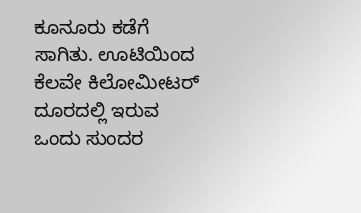ಕೂನೂರು ಕಡೆಗೆ ಸಾಗಿತು. ಊಟಿಯಿಂದ ಕೆಲವೇ ಕಿಲೋಮೀಟರ್ ದೂರದಲ್ಲಿ ಇರುವ ಒಂದು ಸುಂದರ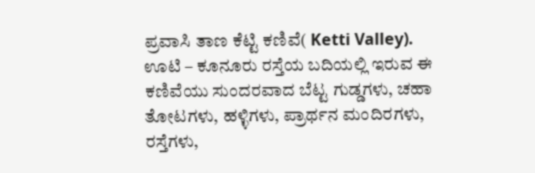ಪ್ರವಾಸಿ ತಾಣ ಕೆಟ್ಟಿ ಕಣಿವೆ( Ketti Valley). ಊಟಿ – ಕೂನೂರು ರಸ್ತೆಯ ಬದಿಯಲ್ಲಿ ಇರುವ ಈ ಕಣಿವೆಯು ಸುಂದರವಾದ ಬೆಟ್ಟ ಗುಡ್ಡಗಳು, ಚಹಾ ತೋಟಗಳು, ಹಳ್ಳಿಗಳು, ಪ್ರಾರ್ಥನ ಮಂದಿರಗಳು, ರಸ್ತೆಗಳು,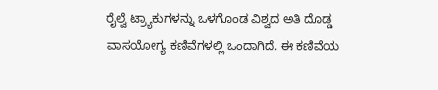ರೈಲ್ವೆ ಟ್ರ್ಯಾಕುಗಳನ್ನು ಒಳಗೊಂಡ ವಿಶ್ವದ ಅತಿ ದೊಡ್ಡ ವಾಸಯೋಗ್ಯ ಕಣಿವೆಗಳಲ್ಲಿ ಒಂದಾಗಿದೆ. ಈ ಕಣಿವೆಯ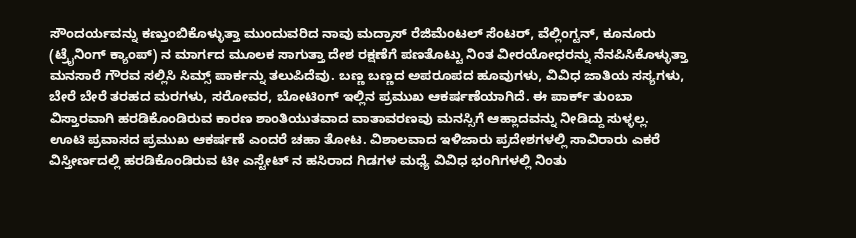ಸೌಂದರ್ಯವನ್ನು ಕಣ್ತುಂಬಿಕೊಳ್ಳುತ್ತಾ ಮುಂದುವರಿದ ನಾವು ಮದ್ರಾಸ್ ರೆಜಿಮೆಂಟಲ್ ಸೆಂಟರ್, ವೆಲ್ಲಿಂಗ್ಟನ್, ಕೂನೂರು (ಟ್ರೈನಿಂಗ್ ಕ್ಯಾಂಪ್) ನ ಮಾರ್ಗದ ಮೂಲಕ ಸಾಗುತ್ತಾ ದೇಶ ರಕ್ಷಣೆಗೆ ಪಣತೊಟ್ಟು ನಿಂತ ವೀರಯೋಧರನ್ನು ನೆನಪಿಸಿಕೊಳ್ಳುತ್ತಾ ಮನಸಾರೆ ಗೌರವ ಸಲ್ಲಿಸಿ ಸಿಮ್ಸ್ ಪಾರ್ಕನ್ನು ತಲುಪಿದೆವು. ಬಣ್ಣ ಬಣ್ಣದ ಅಪರೂಪದ ಹೂವುಗಳು, ವಿವಿಧ ಜಾತಿಯ ಸಸ್ಯಗಳು, ಬೇರೆ ಬೇರೆ ತರಹದ ಮರಗಳು, ಸರೋವರ, ಬೋಟಿಂಗ್ ಇಲ್ಲಿನ ಪ್ರಮುಖ ಆಕರ್ಷಣೆಯಾಗಿದೆ. ಈ ಪಾರ್ಕ್ ತುಂಬಾ ವಿಸ್ತಾರವಾಗಿ ಹರಡಿಕೊಂಡಿರುವ ಕಾರಣ ಶಾಂತಿಯುತವಾದ ವಾತಾವರಣವು ಮನಸ್ಸಿಗೆ ಆಹ್ಲಾದವನ್ನು ನೀಡಿದ್ದು ಸುಳ್ಳಲ್ಲ.
ಊಟಿ ಪ್ರವಾಸದ ಪ್ರಮುಖ ಆಕರ್ಷಣೆ ಎಂದರೆ ಚಹಾ ತೋಟ. ವಿಶಾಲವಾದ ಇಳಿಜಾರು ಪ್ರದೇಶಗಳಲ್ಲಿ ಸಾವಿರಾರು ಎಕರೆ ವಿಸ್ತೀರ್ಣದಲ್ಲಿ ಹರಡಿಕೊಂಡಿರುವ ಟೀ ಎಸ್ಟೇಟ್ ನ ಹಸಿರಾದ ಗಿಡಗಳ ಮಧ್ಯೆ ವಿವಿಧ ಭಂಗಿಗಳಲ್ಲಿ ನಿಂತು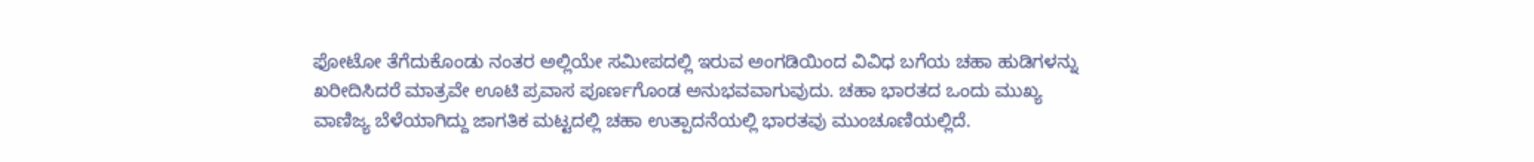ಫೋಟೋ ತೆಗೆದುಕೊಂಡು ನಂತರ ಅಲ್ಲಿಯೇ ಸಮೀಪದಲ್ಲಿ ಇರುವ ಅಂಗಡಿಯಿಂದ ವಿವಿಧ ಬಗೆಯ ಚಹಾ ಹುಡಿಗಳನ್ನು ಖರೀದಿಸಿದರೆ ಮಾತ್ರವೇ ಊಟಿ ಪ್ರವಾಸ ಪೂರ್ಣಗೊಂಡ ಅನುಭವವಾಗುವುದು. ಚಹಾ ಭಾರತದ ಒಂದು ಮುಖ್ಯ ವಾಣಿಜ್ಯ ಬೆಳೆಯಾಗಿದ್ದು ಜಾಗತಿಕ ಮಟ್ಟದಲ್ಲಿ ಚಹಾ ಉತ್ಪಾದನೆಯಲ್ಲಿ ಭಾರತವು ಮುಂಚೂಣಿಯಲ್ಲಿದೆ.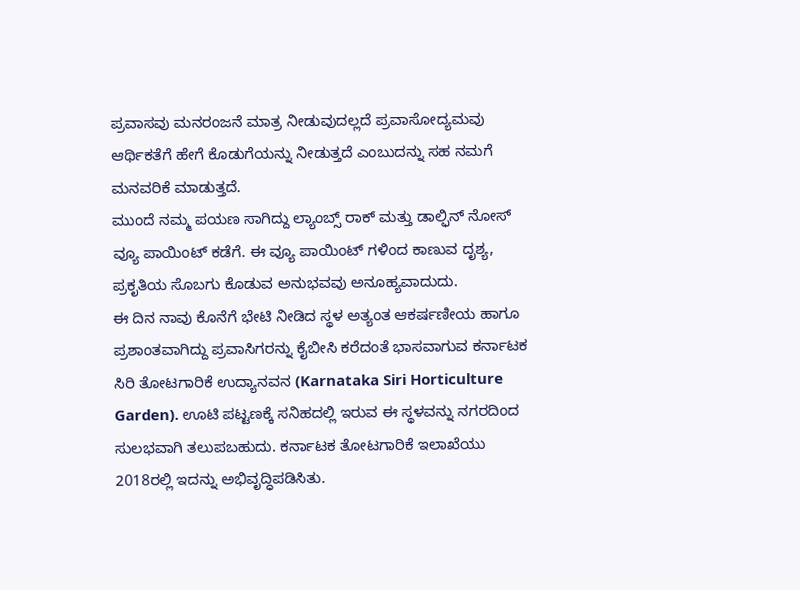ಪ್ರವಾಸವು ಮನರಂಜನೆ ಮಾತ್ರ ನೀಡುವುದಲ್ಲದೆ ಪ್ರವಾಸೋದ್ಯಮವು ಆರ್ಥಿಕತೆಗೆ ಹೇಗೆ ಕೊಡುಗೆಯನ್ನು ನೀಡುತ್ತದೆ ಎಂಬುದನ್ನು ಸಹ ನಮಗೆ ಮನವರಿಕೆ ಮಾಡುತ್ತದೆ.
ಮುಂದೆ ನಮ್ಮ ಪಯಣ ಸಾಗಿದ್ದು ಲ್ಯಾಂಬ್ಸ್ ರಾಕ್ ಮತ್ತು ಡಾಲ್ಫಿನ್ ನೋಸ್ ವ್ಯೂ ಪಾಯಿಂಟ್ ಕಡೆಗೆ. ಈ ವ್ಯೂ ಪಾಯಿಂಟ್ ಗಳಿಂದ ಕಾಣುವ ದೃಶ್ಯ, ಪ್ರಕೃತಿಯ ಸೊಬಗು ಕೊಡುವ ಅನುಭವವು ಅನೂಹ್ಯವಾದುದು.
ಈ ದಿನ ನಾವು ಕೊನೆಗೆ ಭೇಟಿ ನೀಡಿದ ಸ್ಥಳ ಅತ್ಯಂತ ಆಕರ್ಷಣೀಯ ಹಾಗೂ ಪ್ರಶಾಂತವಾಗಿದ್ದು ಪ್ರವಾಸಿಗರನ್ನು ಕೈಬೀಸಿ ಕರೆದಂತೆ ಭಾಸವಾಗುವ ಕರ್ನಾಟಕ ಸಿರಿ ತೋಟಗಾರಿಕೆ ಉದ್ಯಾನವನ (Karnataka Siri Horticulture Garden). ಊಟಿ ಪಟ್ಟಣಕ್ಕೆ ಸನಿಹದಲ್ಲಿ ಇರುವ ಈ ಸ್ಥಳವನ್ನು ನಗರದಿಂದ ಸುಲಭವಾಗಿ ತಲುಪಬಹುದು. ಕರ್ನಾಟಕ ತೋಟಗಾರಿಕೆ ಇಲಾಖೆಯು 2018ರಲ್ಲಿ ಇದನ್ನು ಅಭಿವೃದ್ಧಿಪಡಿಸಿತು.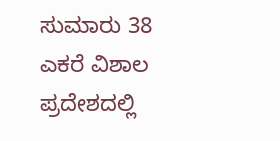ಸುಮಾರು 38 ಎಕರೆ ವಿಶಾಲ ಪ್ರದೇಶದಲ್ಲಿ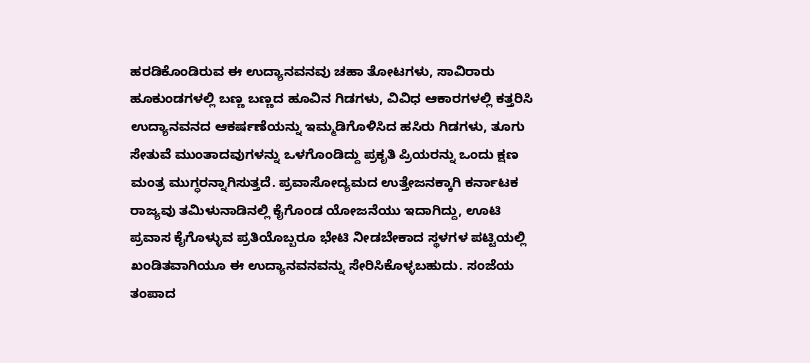ಹರಡಿಕೊಂಡಿರುವ ಈ ಉದ್ಯಾನವನವು ಚಹಾ ತೋಟಗಳು, ಸಾವಿರಾರು ಹೂಕುಂಡಗಳಲ್ಲಿ ಬಣ್ಣ ಬಣ್ಣದ ಹೂವಿನ ಗಿಡಗಳು, ವಿವಿಧ ಆಕಾರಗಳಲ್ಲಿ ಕತ್ತರಿಸಿ ಉದ್ಯಾನವನದ ಆಕರ್ಷಣೆಯನ್ನು ಇಮ್ಮಡಿಗೊಳಿಸಿದ ಹಸಿರು ಗಿಡಗಳು, ತೂಗು ಸೇತುವೆ ಮುಂತಾದವುಗಳನ್ನು ಒಳಗೊಂಡಿದ್ದು ಪ್ರಕೃತಿ ಪ್ರಿಯರನ್ನು ಒಂದು ಕ್ಷಣ ಮಂತ್ರ ಮುಗ್ಧರನ್ನಾಗಿಸುತ್ತದೆ. ಪ್ರವಾಸೋದ್ಯಮದ ಉತ್ತೇಜನಕ್ಕಾಗಿ ಕರ್ನಾಟಕ ರಾಜ್ಯವು ತಮಿಳುನಾಡಿನಲ್ಲಿ ಕೈಗೊಂಡ ಯೋಜನೆಯು ಇದಾಗಿದ್ದು, ಊಟಿ ಪ್ರವಾಸ ಕೈಗೊಳ್ಳುವ ಪ್ರತಿಯೊಬ್ಬರೂ ಭೇಟಿ ನೀಡಬೇಕಾದ ಸ್ಥಳಗಳ ಪಟ್ಟಿಯಲ್ಲಿ ಖಂಡಿತವಾಗಿಯೂ ಈ ಉದ್ಯಾನವನವನ್ನು ಸೇರಿಸಿಕೊಳ್ಳಬಹುದು. ಸಂಜೆಯ ತಂಪಾದ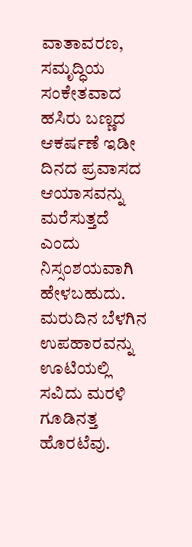ವಾತಾವರಣ, ಸಮೃದ್ಧಿಯ ಸಂಕೇತವಾದ ಹಸಿರು ಬಣ್ಣದ ಆಕರ್ಷಣೆ ಇಡೀ ದಿನದ ಪ್ರವಾಸದ ಆಯಾಸವನ್ನು ಮರೆಸುತ್ತದೆ ಎಂದು ನಿಸ್ಸಂಶಯವಾಗಿ ಹೇಳಬಹುದು.
ಮರುದಿನ ಬೆಳಗಿನ ಉಪಹಾರವನ್ನು ಊಟಿಯಲ್ಲಿ ಸವಿದು ಮರಳಿ ಗೂಡಿನತ್ತ ಹೊರಟೆವು.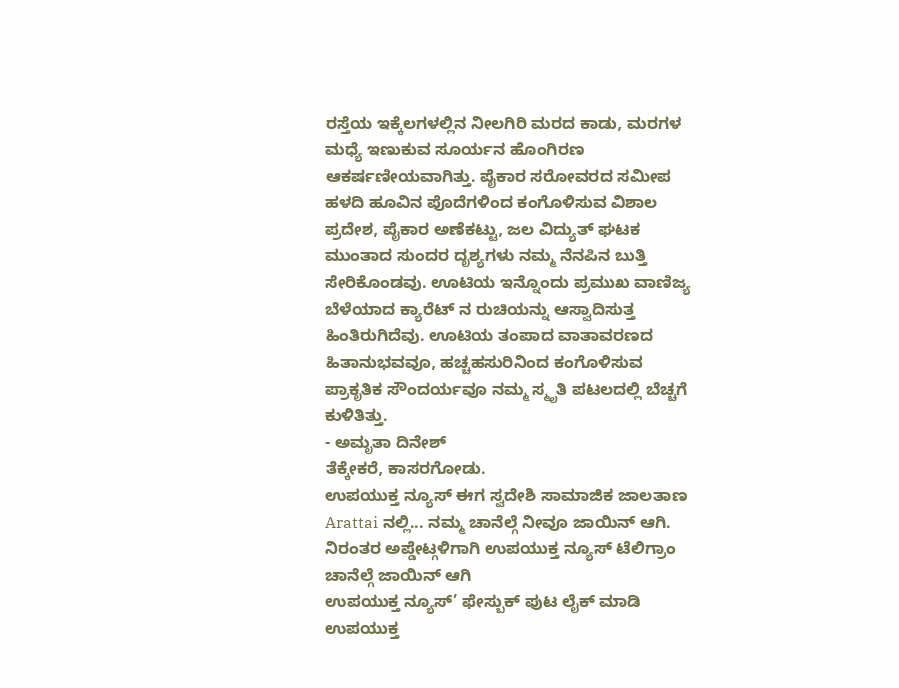ರಸ್ತೆಯ ಇಕ್ಕೆಲಗಳಲ್ಲಿನ ನೀಲಗಿರಿ ಮರದ ಕಾಡು, ಮರಗಳ ಮಧ್ಯೆ ಇಣುಕುವ ಸೂರ್ಯನ ಹೊಂಗಿರಣ ಆಕರ್ಷಣೀಯವಾಗಿತ್ತು. ಪೈಕಾರ ಸರೋವರದ ಸಮೀಪ ಹಳದಿ ಹೂವಿನ ಪೊದೆಗಳಿಂದ ಕಂಗೊಳಿಸುವ ವಿಶಾಲ ಪ್ರದೇಶ, ಪೈಕಾರ ಅಣೆಕಟ್ಟು, ಜಲ ವಿದ್ಯುತ್ ಘಟಕ ಮುಂತಾದ ಸುಂದರ ದೃಶ್ಯಗಳು ನಮ್ಮ ನೆನಪಿನ ಬುತ್ತಿ ಸೇರಿಕೊಂಡವು. ಊಟಿಯ ಇನ್ನೊಂದು ಪ್ರಮುಖ ವಾಣಿಜ್ಯ ಬೆಳೆಯಾದ ಕ್ಯಾರೆಟ್ ನ ರುಚಿಯನ್ನು ಆಸ್ವಾದಿಸುತ್ತ ಹಿಂತಿರುಗಿದೆವು. ಊಟಿಯ ತಂಪಾದ ವಾತಾವರಣದ ಹಿತಾನುಭವವೂ, ಹಚ್ಚಹಸುರಿನಿಂದ ಕಂಗೊಳಿಸುವ ಪ್ರಾಕೃತಿಕ ಸೌಂದರ್ಯವೂ ನಮ್ಮ ಸ್ಮೃತಿ ಪಟಲದಲ್ಲಿ ಬೆಚ್ಚಗೆ ಕುಳಿತಿತ್ತು.
- ಅಮೃತಾ ದಿನೇಶ್
ತೆಕ್ಕೇಕರೆ, ಕಾಸರಗೋಡು.
ಉಪಯುಕ್ತ ನ್ಯೂಸ್ ಈಗ ಸ್ವದೇಶಿ ಸಾಮಾಜಿಕ ಜಾಲತಾಣ Arattai ನಲ್ಲಿ... ನಮ್ಮ ಚಾನೆಲ್ಗೆ ನೀವೂ ಜಾಯಿನ್ ಆಗಿ.
ನಿರಂತರ ಅಪ್ಡೇಟ್ಗಳಿಗಾಗಿ ಉಪಯುಕ್ತ ನ್ಯೂಸ್ ಟೆಲಿಗ್ರಾಂ ಚಾನೆಲ್ಗೆ ಜಾಯಿನ್ ಆಗಿ
ಉಪಯುಕ್ತ ನ್ಯೂಸ್’ ಫೇಸ್ಬುಕ್ ಪುಟ ಲೈಕ್ ಮಾಡಿ
ಉಪಯುಕ್ತ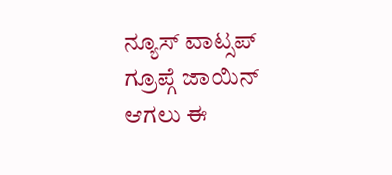ನ್ಯೂಸ್ ವಾಟ್ಸಪ್ ಗ್ರೂಪ್ಗೆ ಜಾಯಿನ್ ಆಗಲು ಈ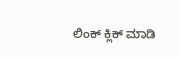ಲಿಂಕ್ ಕ್ಲಿಕ್ ಮಾಡಿ